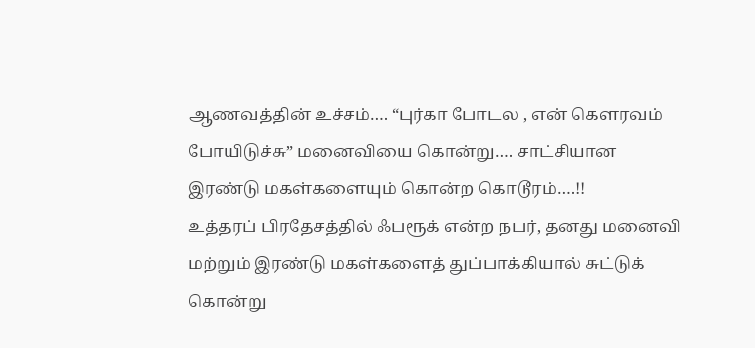ஆணவத்தின் உச்சம்…. “புர்கா போடல , என் கௌரவம் போயிடுச்சு” மனைவியை கொன்று…. சாட்சியான இரண்டு மகள்களையும் கொன்ற கொடூரம்….!!
உத்தரப் பிரதேசத்தில் ஃபரூக் என்ற நபர், தனது மனைவி மற்றும் இரண்டு மகள்களைத் துப்பாக்கியால் சுட்டுக் கொன்று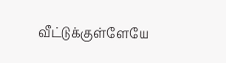வீட்டுக்குள்ளேயே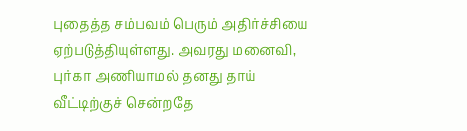புதைத்த சம்பவம் பெரும் அதிர்ச்சியை ஏற்படுத்தியுள்ளது. அவரது மனைவி, புர்கா அணியாமல் தனது தாய் வீட்டிற்குச் சென்றதே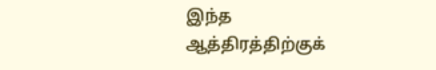இந்த ஆத்திரத்திற்குக்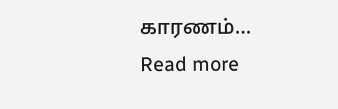காரணம்…
Read more